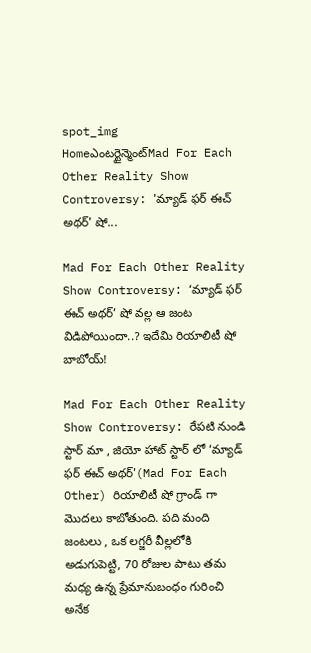spot_img
Homeఎంటర్టైన్మెంట్Mad For Each Other Reality Show Controversy: 'మ్యాడ్ ఫర్ ఈచ్ అథర్' షో...

Mad For Each Other Reality Show Controversy: ‘మ్యాడ్ ఫర్ ఈచ్ అథర్’ షో వల్ల ఆ జంట విడిపోయిందా..? ఇదేమి రియాలిటీ షో బాబోయ్!

Mad For Each Other Reality Show Controversy: రేపటి నుండి స్టార్ మా , జియో హాట్ స్టార్ లో ‘మ్యాడ్ ఫర్ ఈచ్ అథర్'(Mad For Each Other) రియాలిటీ షో గ్రాండ్ గా మొదలు కాబోతుంది. పది మంది జంటలు , ఒక లగ్జరీ వీల్లలోకి అడుగుపెట్టి, 70 రోజుల పాటు తమ మధ్య ఉన్న ప్రేమానుబంధం గురించి అనేక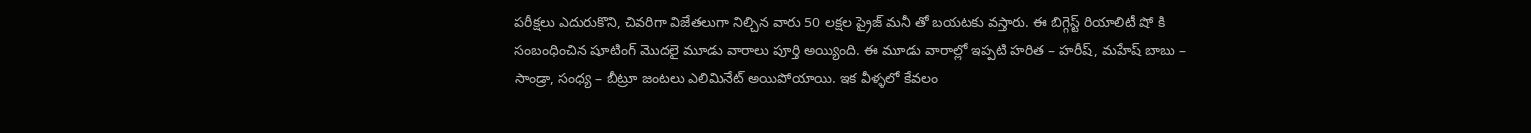పరీక్షలు ఎదురుకొని, చివరిగా విజేతలుగా నిల్చిన వారు 50 లక్షల ప్రైజ్ మనీ తో బయటకు వస్తారు. ఈ బిగ్గెస్ట్ రియాలిటీ షో కి సంబంధించిన షూటింగ్ మొదలై మూడు వారాలు పూర్తి అయ్యింది. ఈ మూడు వారాల్లో ఇప్పటి హరిత – హరీష్, మహేష్ బాబు – సాండ్రా, సంధ్య – బీట్రూ జంటలు ఎలిమినేట్ అయిపోయాయి. ఇక వీళ్ళలో కేవలం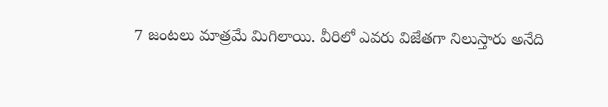7 జంటలు మాత్రమే మిగిలాయి. వీరిలో ఎవరు విజేతగా నిలుస్తారు అనేది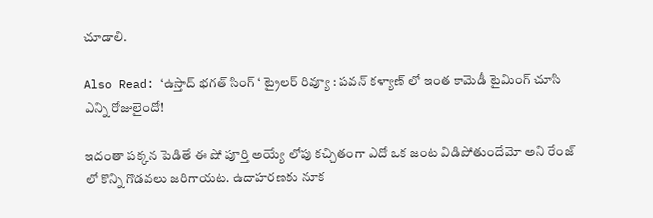చూడాలి.

Also Read: ‘ఉస్తాద్ భగత్ సింగ్ ‘ ట్రైలర్ రివ్యూ : పవన్ కళ్యాణ్ లో ఇంత కామెడీ టైమింగ్ చూసి ఎన్ని రోజులైందో!

ఇదంతా పక్కన పెడితే ఈ షో పూర్తి అయ్యే లోపు కచ్చితంగా ఎదో ఒక జంట విడిపోతుందేమో అని రేంజ్ లో కొన్ని గొడవలు జరిగాయట. ఉదాహరణకు నూక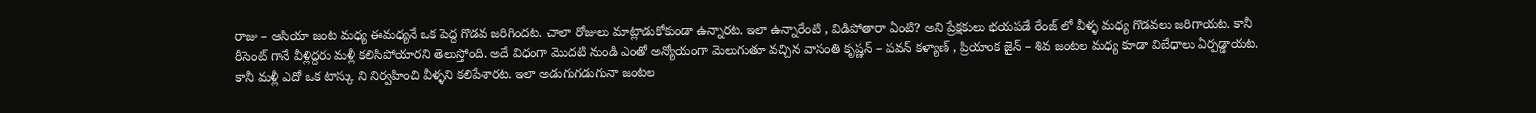రాజు – ఆసియా జంట మధ్య ఈమధ్యనే ఒక పెద్ద గొడవ జరిగిందట. చాలా రోజులు మాట్లాడుకోకుండా ఉన్నారట. ఇలా ఉన్నారేంటి , విడిపోతారా ఏంటి? అని ప్రేక్షకులు భయపడే రేంజ్ లో వీళ్ళ మధ్య గొడవలు జరిగాయట. కానీ రీసెంట్ గానే వీళ్లిద్దరు మళ్లీ కలిసిపోయారని తెలుస్తోంది. అదే విధంగా మొదటి నుండి ఎంతో అన్యోయంగా మెలుగుతూ వచ్చిన వాసంతి కృష్ణన్ – పవన్ కళ్యాణ్ , ప్రియాంక జైన్ – శివ జంటల మధ్య కూడా విబేధాలు ఏర్పడ్డాయట. కానీ మళ్లీ ఎదో ఒక టాస్కు ని నిర్వహించి వీళ్ళని కలిపేశారట. ఇలా అడుగుగడుగునా జంటల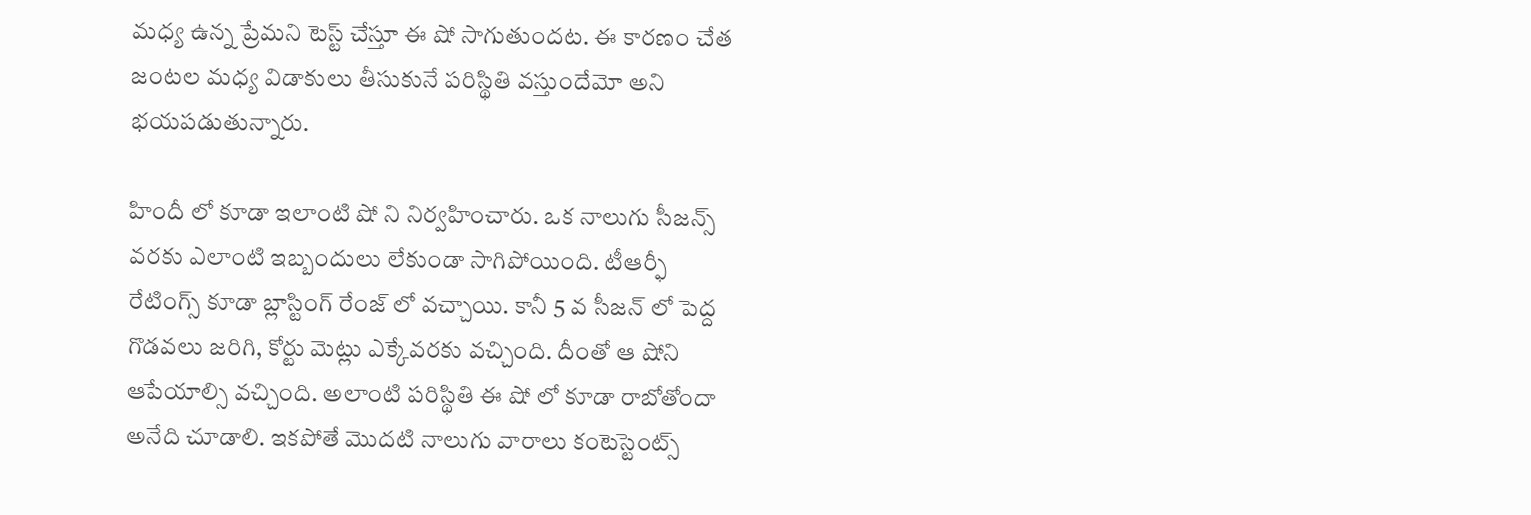మధ్య ఉన్న ప్రేమని టెస్ట్ చేస్తూ ఈ షో సాగుతుందట. ఈ కారణం చేత జంటల మధ్య విడాకులు తీసుకునే పరిస్థితి వస్తుందేమో అని భయపడుతున్నారు.

హిందీ లో కూడా ఇలాంటి షో ని నిర్వహించారు. ఒక నాలుగు సీజన్స్ వరకు ఎలాంటి ఇబ్బందులు లేకుండా సాగిపోయింది. టీఆర్ఫీ రేటింగ్స్ కూడా బ్లాస్టింగ్ రేంజ్ లో వచ్చాయి. కానీ 5 వ సీజన్ లో పెద్ద గొడవలు జరిగి, కోర్టు మెట్లు ఎక్కేవరకు వచ్చింది. దీంతో ఆ షోని ఆపేయాల్సి వచ్చింది. అలాంటి పరిస్థితి ఈ షో లో కూడా రాబోతోందా అనేది చూడాలి. ఇకపోతే మొదటి నాలుగు వారాలు కంటెస్టెంట్స్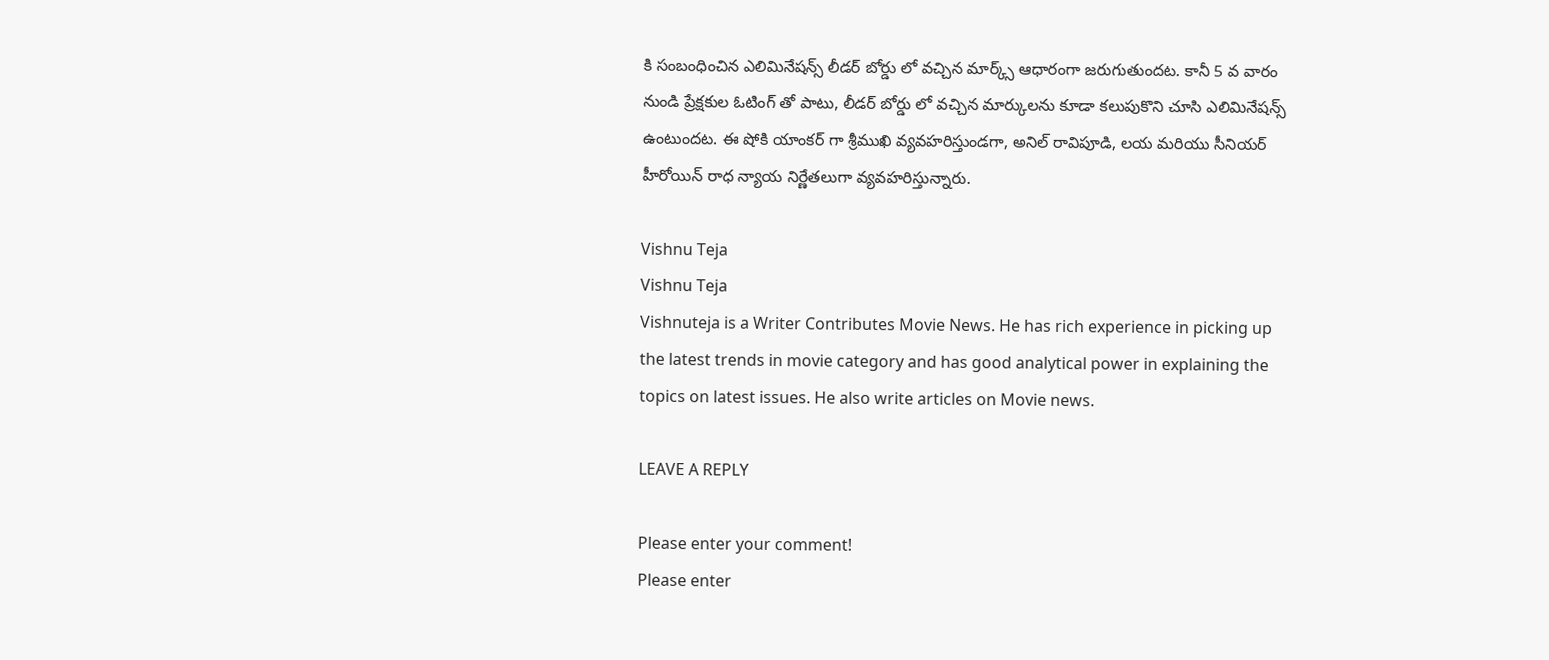కి సంబంధించిన ఎలిమినేషన్స్ లీడర్ బోర్డు లో వచ్చిన మార్క్స్ ఆధారంగా జరుగుతుందట. కానీ 5 వ వారం నుండి ప్రేక్షకుల ఓటింగ్ తో పాటు, లీడర్ బోర్డు లో వచ్చిన మార్కులను కూడా కలుపుకొని చూసి ఎలిమినేషన్స్ ఉంటుందట. ఈ షోకి యాంకర్ గా శ్రీముఖి వ్యవహరిస్తుండగా, అనిల్ రావిపూడి, లయ మరియు సీనియర్ హీరోయిన్ రాధ న్యాయ నిర్ణేతలుగా వ్యవహరిస్తున్నారు.

Vishnu Teja
Vishnu Teja
Vishnuteja is a Writer Contributes Movie News. He has rich experience in picking up the latest trends in movie category and has good analytical power in explaining the topics on latest issues. He also write articles on Movie news.

LEAVE A REPLY

Please enter your comment!
Please enter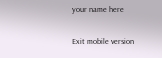your name here

Exit mobile version